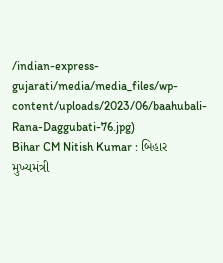/indian-express-gujarati/media/media_files/wp-content/uploads/2023/06/baahubali-Rana-Daggubati-76.jpg)
Bihar CM Nitish Kumar : બિહાર મુખ્યમંત્રી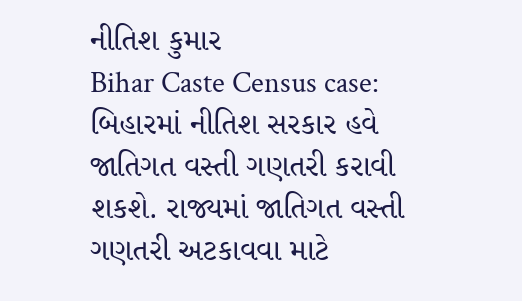નીતિશ કુમાર
Bihar Caste Census case: બિહારમાં નીતિશ સરકાર હવે જાતિગત વસ્તી ગણતરી કરાવી શકશે. રાજ્યમાં જાતિગત વસ્તી ગણતરી અટકાવવા માટે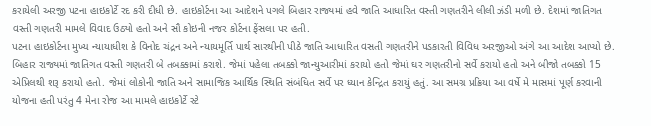કરાયેલી અરજી પટના હાઇકોર્ટે રદ કરી દીધી છે. હાઇકોર્ટના આ આદેશને પગલે બિહાર રાજ્યમાં હવે જાતિ આધારિત વસ્તી ગણતરીને લીલી ઝંડી મળી છે. દેશમાં જાતિગત વસ્તી ગણતરી મામલે વિવાદ ઉઠ્યો હતો અને સૌ કોઇની નજર કોર્ટના ફેંસલા પર હતી.
પટના હાઇકોર્ટના મુખ્ય ન્યાયાધીશ કે વિનોદ ચંદ્રન અને ન્યાયમૂર્તિ પાર્થ સારથીની પીઠે જાતિ આધારિત વસતી ગણતરીને પડકારતી વિવિધ અરજીઓ અંગે આ આદેશ આપ્યો છે.
બિહાર રાજ્યમાં જાતિગત વસ્તી ગણતરી બે તબક્કામાં કરાશે. જેમાં પહેલા તબક્કો જાન્યુઆરીમાં કરાયો હતો જેમાં ઘર ગણતરીનો સર્વે કરાયો હતો અને બીજો તબક્કો 15 એપ્રિલથી શરૂ કરાયો હતો. જેમાં લોકોની જાતિ અને સામાજિક આર્થિક સ્થિતિ સંબંધિત સર્વે પર ધ્યાન કેન્દ્રિત કરાયું હતું. આ સમગ્ર પ્રક્રિયા આ વર્ષે મે માસમાં પૂર્ણ કરવાની યોજના હતી પરંતુ 4 મેના રોજ આ મામલે હાઇકોર્ટે સ્ટે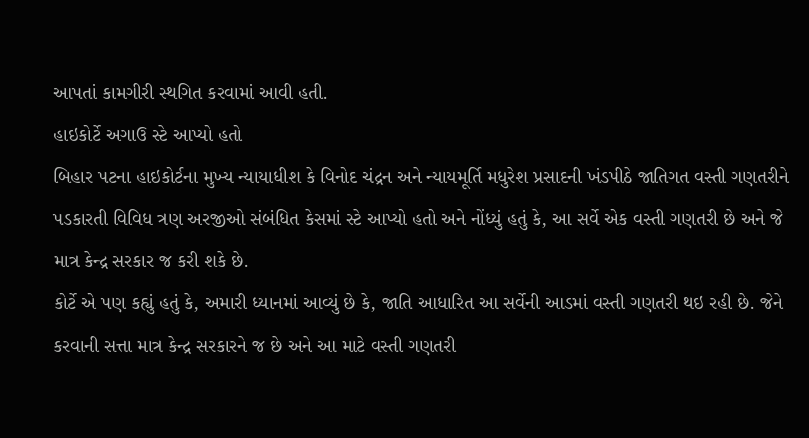આપતાં કામગીરી સ્થગિત કરવામાં આવી હતી.
હાઇકોર્ટે અગાઉ સ્ટે આપ્યો હતો
બિહાર પટના હાઇકોર્ટના મુખ્ય ન્યાયાધીશ કે વિનોદ ચંદ્રન અને ન્યાયમૂર્તિ મધુરેશ પ્રસાદની ખંડપીઠે જાતિગત વસ્તી ગણતરીને પડકારતી વિવિધ ત્રણ અરજીઓ સંબંધિત કેસમાં સ્ટે આપ્યો હતો અને નોંધ્યું હતું કે, આ સર્વે એક વસ્તી ગણતરી છે અને જે માત્ર કેન્દ્ર સરકાર જ કરી શકે છે.
કોર્ટે એ પણ કહ્યું હતું કે, અમારી ધ્યાનમાં આવ્યું છે કે, જાતિ આધારિત આ સર્વેની આડમાં વસ્તી ગણતરી થઇ રહી છે. જેને કરવાની સત્તા માત્ર કેન્દ્ર સરકારને જ છે અને આ માટે વસ્તી ગણતરી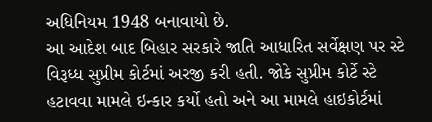અધિનિયમ 1948 બનાવાયો છે.
આ આદેશ બાદ બિહાર સરકારે જાતિ આધારિત સર્વેક્ષણ પર સ્ટે વિરૂધ્ધ સુપ્રીમ કોર્ટમાં અરજી કરી હતી. જોકે સુપ્રીમ કોર્ટે સ્ટે હટાવવા મામલે ઇન્કાર કર્યો હતો અને આ મામલે હાઇકોર્ટમાં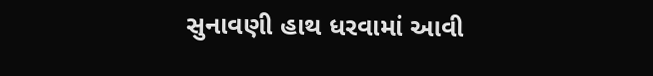સુનાવણી હાથ ધરવામાં આવી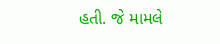હતી. જે મામલે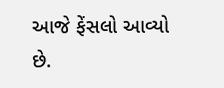આજે ફેંસલો આવ્યો છે.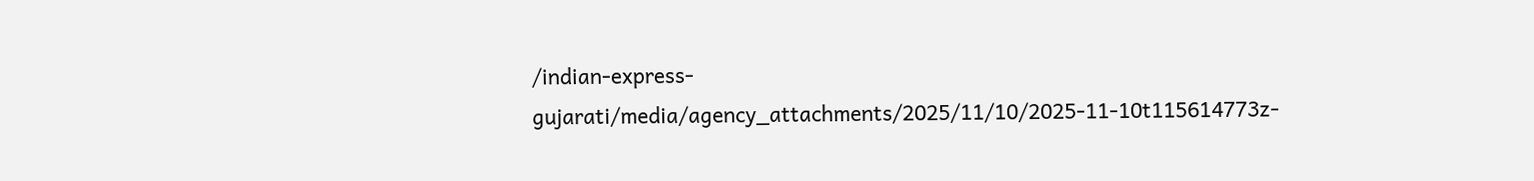/indian-express-gujarati/media/agency_attachments/2025/11/10/2025-11-10t115614773z-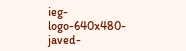ieg-logo-640x480-javed-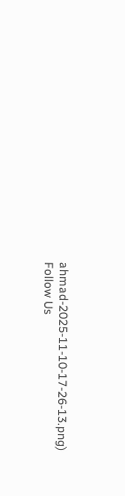ahmad-2025-11-10-17-26-13.png)
Follow Us